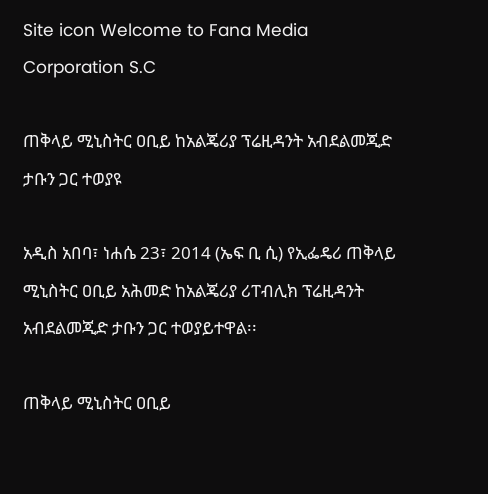Site icon Welcome to Fana Media Corporation S.C

ጠቅላይ ሚኒስትር ዐቢይ ከአልጄሪያ ፕሬዚዳንት አብደልመጂድ ታቡን ጋር ተወያዩ

አዲስ አበባ፣ ነሐሴ 23፣ 2014 (ኤፍ ቢ ሲ) የኢፌዴሪ ጠቅላይ ሚኒስትር ዐቢይ አሕመድ ከአልጄሪያ ሪፐብሊክ ፕሬዚዳንት አብደልመጂድ ታቡን ጋር ተወያይተዋል፡፡

ጠቅላይ ሚኒስትር ዐቢይ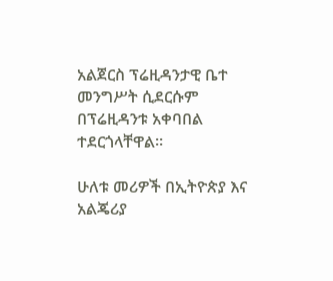አልጀርስ ፕሬዚዳንታዊ ቤተ መንግሥት ሲደርሱም በፕሬዚዳንቱ አቀባበል ተደርጎላቸዋል።

ሁለቱ መሪዎች በኢትዮጵያ እና አልጄሪያ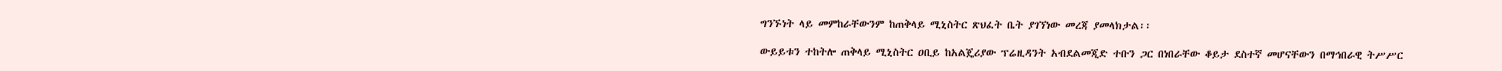ግንኙነት ላይ መምከራቸውንም ከጠቅላይ ሚኒስትር ጽህፈት ቤት ያገኘነው መረጃ ያመላክታል፡፡

ውይይቱን ተከትሎ ጠቅላይ ሚኒስትር ዐቢይ ከአልጄሪያው ፕሬዚዳንት አብደልመጂድ ተቡን ጋር በነበራቸው ቆይታ ደስተኛ መሆናቸውን በማኅበራዊ ትሥሥር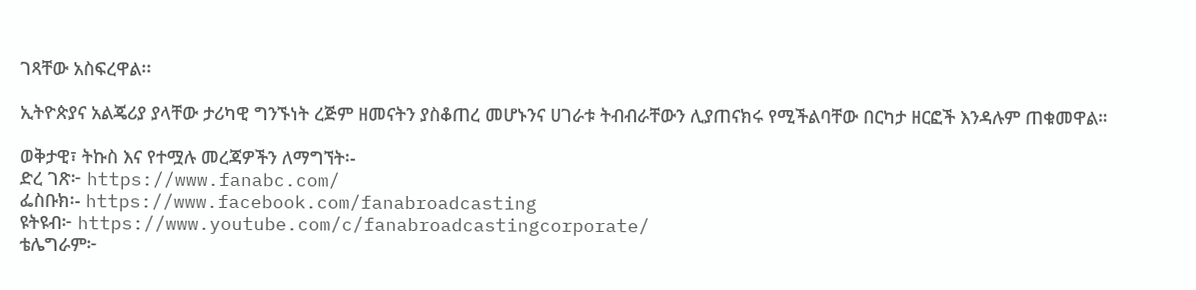ገጻቸው አስፍረዋል፡፡

ኢትዮጵያና አልጄሪያ ያላቸው ታሪካዊ ግንኙነት ረጅም ዘመናትን ያስቆጠረ መሆኑንና ሀገራቱ ትብብራቸውን ሊያጠናክሩ የሚችልባቸው በርካታ ዘርፎች እንዳሉም ጠቁመዋል።

ወቅታዊ፣ ትኩስ እና የተሟሉ መረጃዎችን ለማግኘት፡-
ድረ ገጽ፦ https://www.fanabc.com/
ፌስቡክ፡- https://www.facebook.com/fanabroadcasting
ዩትዩብ፦ https://www.youtube.com/c/fanabroadcastingcorporate/
ቴሌግራም፦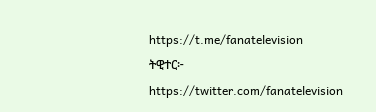https://t.me/fanatelevision
ትዊተር፦ https://twitter.com/fanatelevision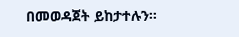በመወዳጀት ይከታተሉን፡፡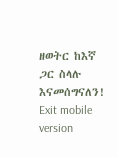ዘወትር ከእኛ ጋር ስላሉ እናመሰግናለን!
Exit mobile version